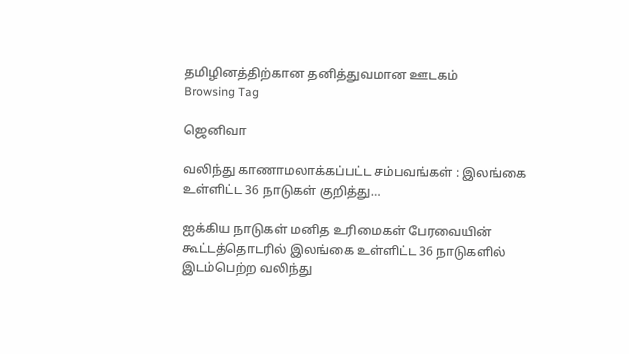தமிழினத்திற்கான தனித்துவமான ஊடகம்
Browsing Tag

ஜெனிவா

வலிந்து காணாமலாக்கப்பட்ட சம்பவங்கள் : இலங்கை உள்ளிட்ட 36 நாடுகள் குறித்து…

ஐக்கிய நாடுகள் மனித உரிமைகள் பேரவையின் கூட்டத்தொடரில் இலங்கை உள்ளிட்ட 36 நாடுகளில் இடம்பெற்ற வலிந்து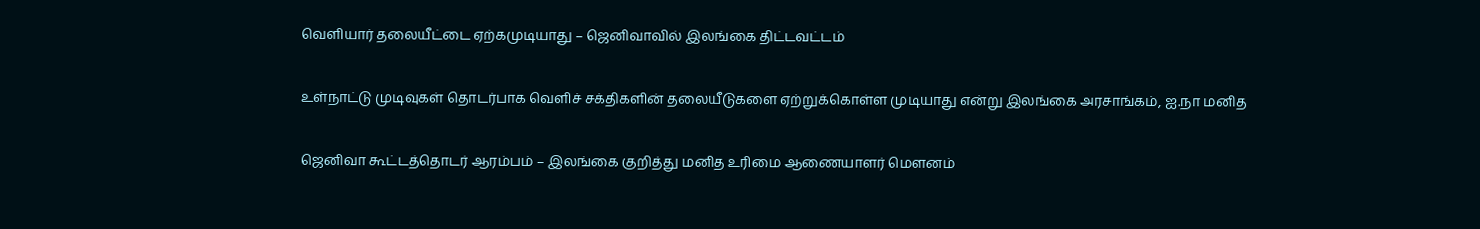வெளியார் தலையீட்டை ஏற்கமுடியாது – ஜெனிவாவில் இலங்கை திட்டவட்டம்

உள்நாட்டு முடிவுகள் தொடர்பாக வெளிச் சக்திகளின் தலையீடுகளை ஏற்றுக்கொள்ள முடியாது என்று இலங்கை அரசாங்கம், ஐ.நா மனித

ஜெனிவா கூட்டத்தொடர் ஆரம்பம் – இலங்கை குறித்து மனித உரிமை ஆணையாளர் மௌனம்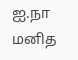ஐ.நா மனித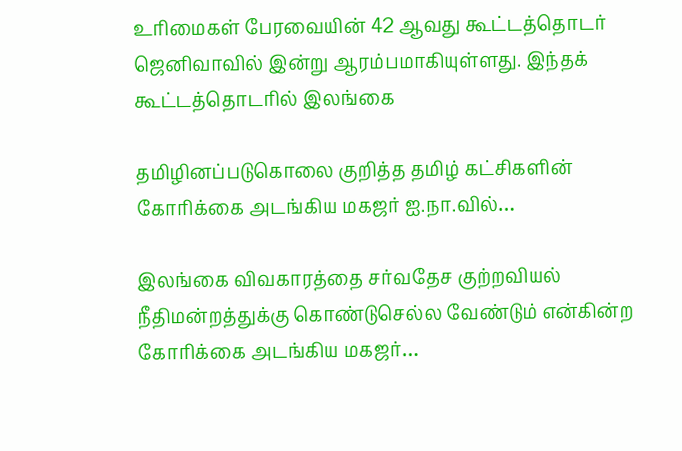உரிமைகள் பேரவையின் 42 ஆவது கூட்டத்தொடர் ஜெனிவாவில் இன்று ஆரம்பமாகியுள்ளது. இந்தக் கூட்டத்தொடரில் இலங்கை

தமிழினப்படுகொலை குறித்த தமிழ் கட்சிகளின் கோரிக்கை அடங்கிய மகஜர் ஐ.நா.வில்…

இலங்கை விவகாரத்தை சர்வதேச குற்றவியல் நீதிமன்றத்துக்கு கொண்டுசெல்ல வேண்டும் என்கின்ற கோரிக்கை அடங்கிய மகஜர்…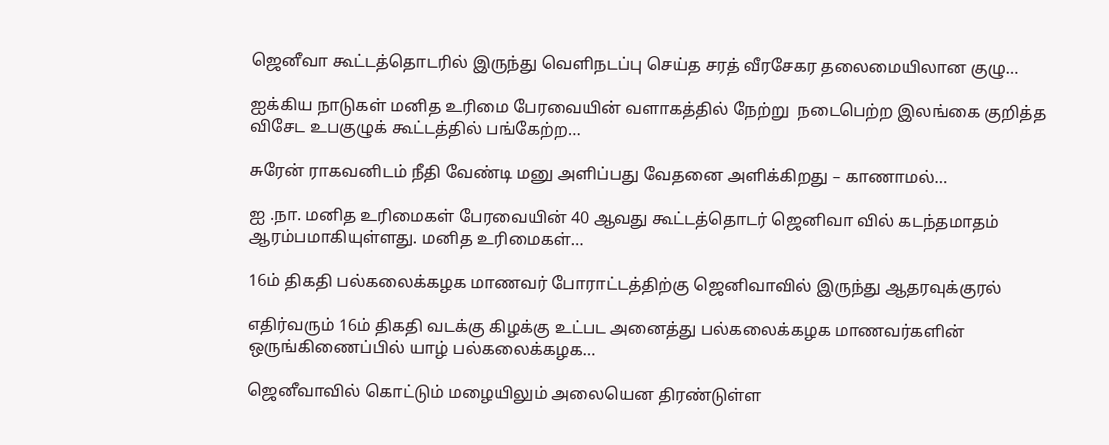ஜெனீவா கூட்டத்தொடரில் இருந்து வெளிநடப்பு செய்த சரத் வீரசேகர தலைமையிலான குழு…

ஐக்கிய நாடுகள் மனித உரிமை பேரவையின் வளாகத்தில் நேற்று  நடைபெற்ற இலங்கை குறித்த விசேட உபகுழுக் கூட்டத்தில் பங்கேற்ற…

சுரேன் ராகவனிடம் நீதி வேண்டி மனு அளிப்பது வேதனை அளிக்கிறது – காணாமல்…

ஐ .நா. மனித உரிமைகள் பேரவையின் 40 ஆவது கூட்டத்தொடர் ஜெனிவா வில் கடந்தமாதம் ஆரம்பமாகியுள்ளது. மனித உரிமைகள்…

16ம் திகதி பல்கலைக்கழக மாணவர் போராட்டத்திற்கு ஜெனிவாவில் இருந்து ஆதரவுக்குரல்

எதிர்வரும் 16ம் திகதி வடக்கு கிழக்கு உட்பட அனைத்து பல்கலைக்கழக மாணவர்களின் ஒருங்கிணைப்பில் யாழ் பல்கலைக்கழக…

ஜெனீவாவில் கொட்டும் மழையிலும் அலையென திரண்டுள்ள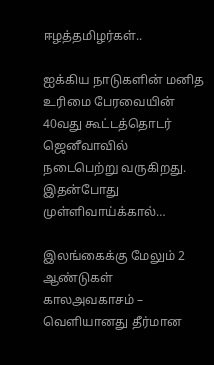ஈழத்தமிழர்கள்..

ஐக்கிய நாடுகளின் மனித உரிமை பேரவையின் 40வது கூட்டத்தொடர் ஜெனீவாவில் நடைபெற்று வருகிறது. இதன்போது முள்ளிவாய்க்கால்…

இலங்கைக்கு மேலும் 2 ஆண்டுகள் காலஅவகாசம் – வெளியானது தீர்மான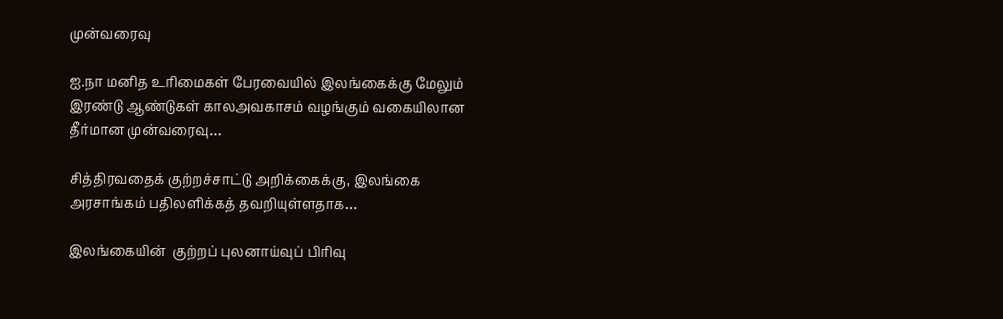முன்வரைவு

ஐ.நா மனித உரிமைகள் பேரவையில் இலங்கைக்கு மேலும் இரண்டு ஆண்டுகள் காலஅவகாசம் வழங்கும் வகையிலான தீர்மான முன்வரைவு…

சித்திரவதைக் குற்றச்சாட்டு அறிக்கைக்கு, இலங்கை  அரசாங்கம் பதிலளிக்கத் தவறியுள்ளதாக…

இலங்கையின்  குற்றப் புலனாய்வுப் பிரிவு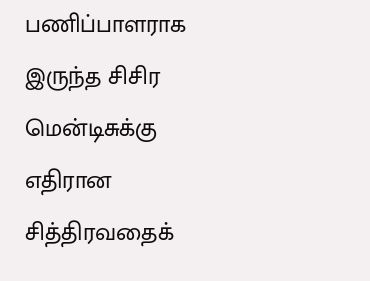பணிப்பாளராக இருந்த சிசிர மென்டிசுக்கு எதிரான சித்திரவதைக்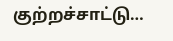குற்றச்சாட்டு…